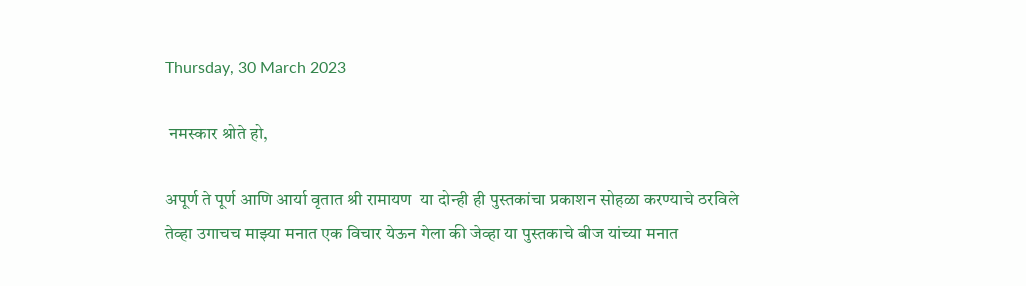Thursday, 30 March 2023

 नमस्कार श्रोते हो,

अपूर्ण ते पूर्ण आणि आर्या वृतात श्री रामायण  या दोन्ही ही पुस्तकांचा प्रकाशन सोहळा करण्याचे ठरविले तेव्हा उगाचच माझ्या मनात एक विचार येऊन गेला की जेव्हा या पुस्तकाचे बीज यांच्या मनात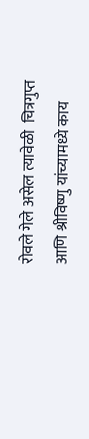रोवले गेले असेल त्यावेळी  चित्रगुप्त आणि श्रीविष्णु यांच्यामध्ये काय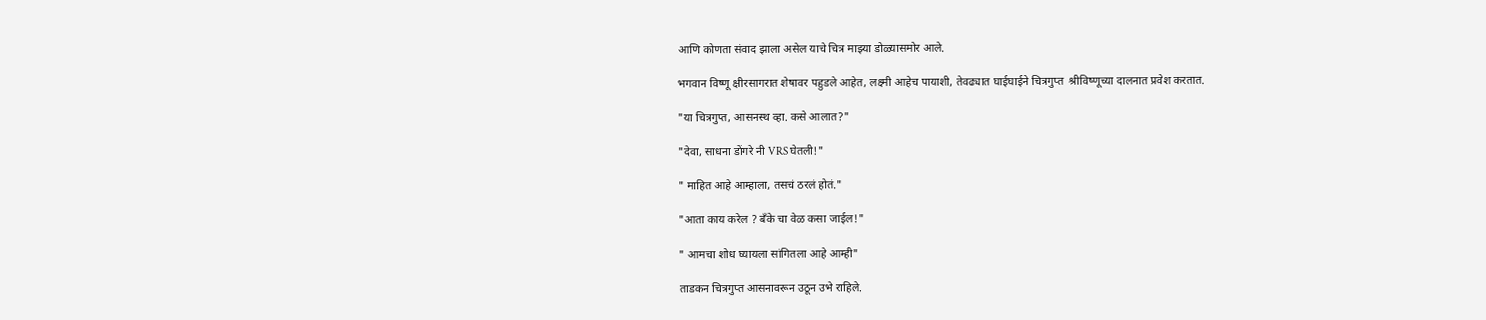आणि कोणता संवाद झाला असेल याचे चित्र माझ्या डोळ्यासमोर आले.

भगवान विष्णू क्षीरसागरात शेषावर पहुडले आहेत, लक्ष्मी आहेच पायाशी, तेवढ्यात घाईघाईने चित्रगुप्त  श्रीविष्णूच्या दालनात प्रवेश करतात.

"या चित्रगुप्त, आसनस्थ व्हा. कसे आलात?"

"देवा, साधना डोंगरे नी VRS घेतली!"

" माहित आहे आम्हाला, तसचं ठरलं होतं."

"आता काय करेल ? बँके चा वेळ कसा जाईल!"

" आमचा शोध घ्यायला सांगितला आहे आम्ही"

ताडकन चित्रगुप्त आसनावरून उठून उभे राहिले.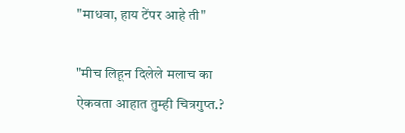"माधवा, हाय टेंपर आहे ती"

"मीच लिहून दिलेले मलाच का ऐकवता आहात तुम्ही चित्रगुप्त.?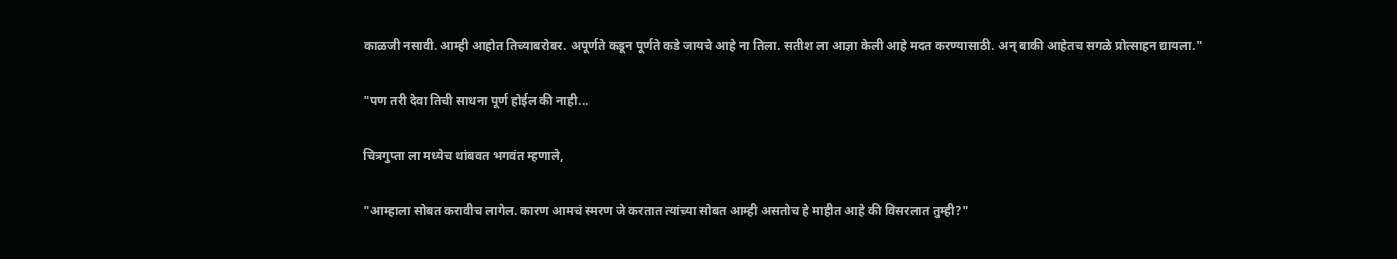काळजी नसावी. आम्ही आहोत तिच्याबरोबर. अपूर्णते कडून पूर्णते कडे जायचे आहे ना तिला. सतीश ला आज्ञा केली आहे मदत करण्यासाठी. अन् बाकी आहेतच सगळे प्रोत्साहन द्यायला."

"पण तरी देवा तिची साधना पूर्ण होईल की नाही...

चित्रगुप्ता ला मध्येच थांबवत भगवंत म्हणाले,

"आम्हाला सोबत करावीच लागेल. कारण आमचं स्मरण जे करतात त्यांच्या सोबत आम्ही असतोच हे माहीत आहे की विसरलात तुम्ही?"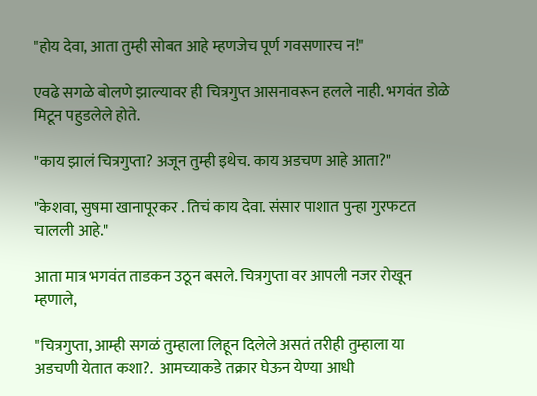"होय देवा, आता तुम्ही सोबत आहे म्हणजेच पूर्ण गवसणारच न!"

एवढे सगळे बोलणे झाल्यावर ही चित्रगुप्त आसनावरून हलले नाही. भगवंत डोळे मिटून पहुडलेले होते.

"काय झालं चित्रगुप्ता? अजून तुम्ही इथेच. काय अडचण आहे आता?"

"केशवा, सुषमा खानापूरकर . तिचं काय देवा. संसार पाशात पुन्हा गुरफटत चालली आहे."

आता मात्र भगवंत ताडकन उठून बसले. चित्रगुप्ता वर आपली नजर रोखून म्हणाले,

"चित्रगुप्ता, आम्ही सगळं तुम्हाला लिहून दिलेले असतं तरीही तुम्हाला या अडचणी येतात कशा?.  आमच्याकडे तक्रार घेऊन येण्या आधी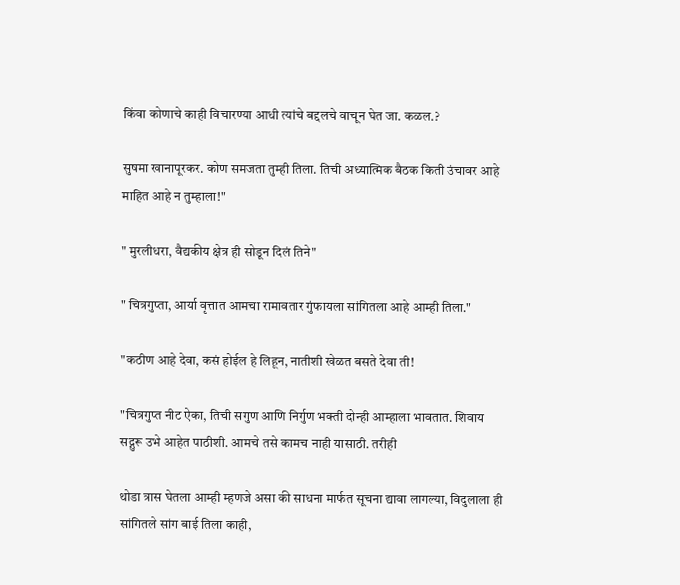किंवा कोणाचे काही विचारण्या आधी त्यांचे बद्दलचे वाचून घेत जा. कळल.?

सुषमा खानापूरकर. कोण समजता तुम्ही तिला. तिची अध्यात्मिक बैठक किती उंचावर आहे माहित आहे न तुम्हाला!"

" मुरलीधरा, वैद्यकीय क्षेत्र ही सोडून दिलं तिने"

" चित्रगुप्ता, आर्या वृत्तात आमचा रामावतार गुंफायला सांगितला आहे आम्ही तिला."

"कठीण आहे देवा, कसं होईल हे लिहून, नातीशी खेळत बसते देवा ती!

"चित्रगुप्त नीट ऐका, तिची सगुण आणि निर्गुण भक्ती दोन्ही आम्हाला भावतात. शिवाय सद्गुरू उभे आहेत पाठीशी. आमचे तसे कामच नाही यासाठी. तरीही

थोडा त्रास घेतला आम्ही म्हणजे असा की साधना मार्फत सूचना द्यावा लागल्या, विदुलाला ही सांगितले सांग बाई तिला काही,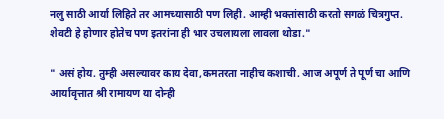नलु साठी आर्या लिहिते तर आमच्यासाठी पण लिही. आम्ही भक्तांसाठी करतो सगळं चित्रगुप्त. शेवटी हे होणार होतेच पण इतरांना ही भार उचलायला लावला थोडा."

" असं होय. तुम्ही असल्यावर काय देवा,कमतरता नाहीच कशाची. आज अपूर्ण ते पूर्ण चा आणि आर्यावृत्तात श्री रामायण या दोन्ही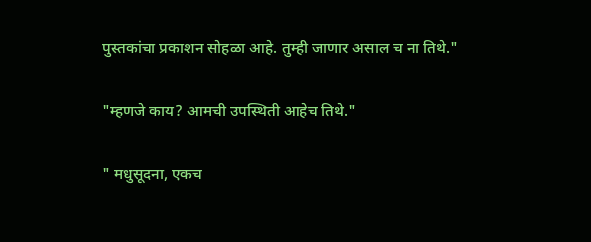पुस्तकांचा प्रकाशन सोहळा आहे. तुम्ही जाणार असाल च ना तिथे."

"म्हणजे काय? आमची उपस्थिती आहेच तिथे."

" मधुसूदना, एकच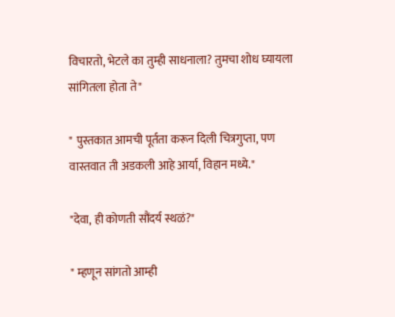विचारतो, भेटले का तुम्ही साधनाला? तुमचा शोध घ्यायला सांगितला होता ते"

" पुस्तकात आमची पूर्तता करून दिली चित्रगुप्ता, पण वास्तवात ती अडकली आहे आर्या, विहान मध्ये."

"देवा, ही कोणती सौंदर्य स्थळं?"

" म्हणून सांगतो आम्ही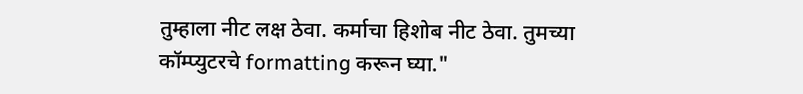तुम्हाला नीट लक्ष ठेवा. कर्माचा हिशोब नीट ठेवा. तुमच्या कॉम्प्युटरचे formatting करून घ्या."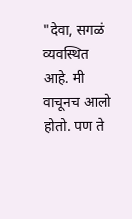"देवा, सगळं व्यवस्थित आहे. मी वाचूनच आलो होतो. पण ते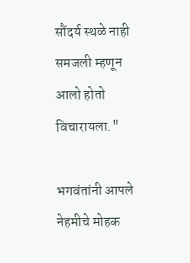सौंदर्य स्थळे नाही समजली म्हणून आलो होतो विचारायला."

भगवंतांनी आपले नेहमीचे मोहक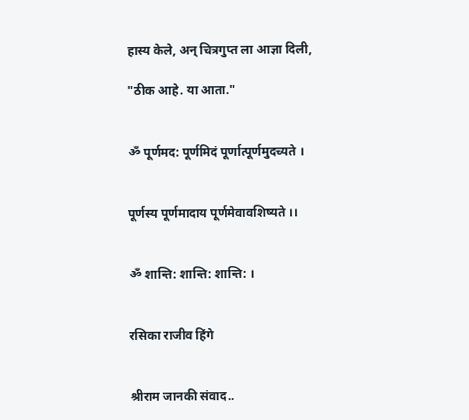हास्य केले, अन् चित्रगुप्त ला आज्ञा दिली,

"ठीक आहे. या आता."


ॐ पूर्णमद: पूर्णमिदं पूर्णात्पूर्णमुदच्यते ।


पूर्णस्य पूर्णमादाय पूर्णमेवावशिष्यते ।।


ॐ शान्ति: शान्ति: शान्ति: ।


रसिका राजीव हिंगे


श्रीराम जानकी संवाद..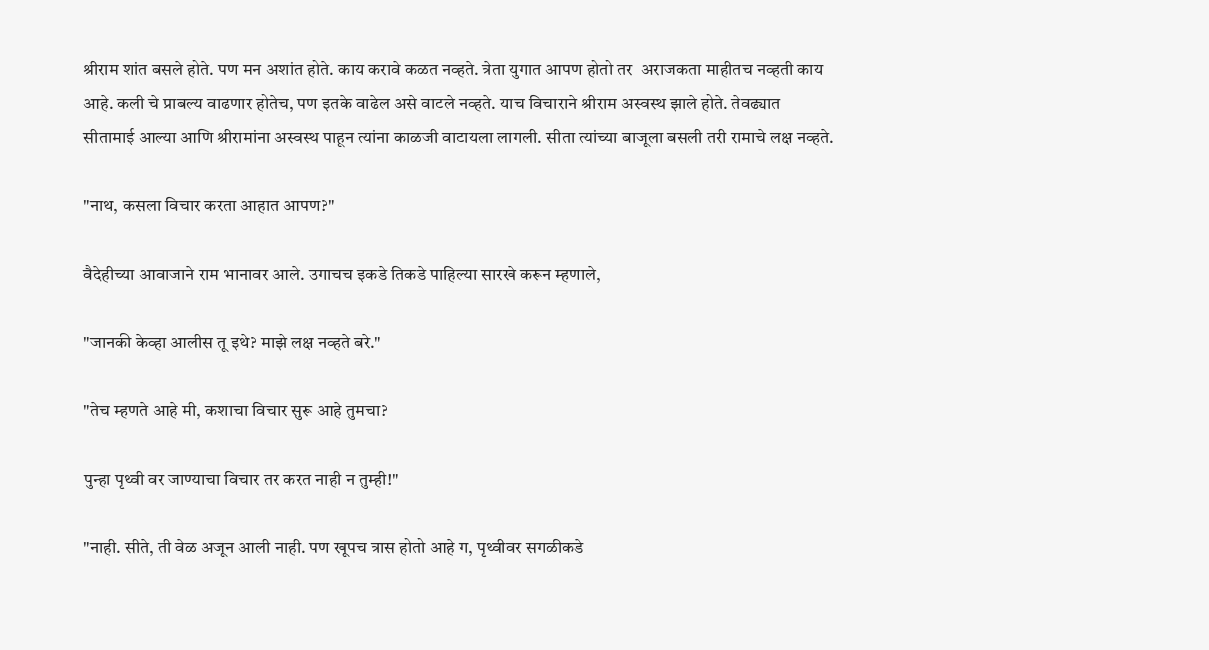श्रीराम शांत बसले होते. पण मन अशांत होते. काय करावे कळत नव्हते. त्रेता युगात आपण होतो तर  अराजकता माहीतच नव्हती काय आहे. कली चे प्राबल्य वाढणार होतेच, पण इतके वाढेल असे वाटले नव्हते. याच विचाराने श्रीराम अस्वस्थ झाले होते. तेवढ्यात सीतामाई आल्या आणि श्रीरामांना अस्वस्थ पाहून त्यांना काळजी वाटायला लागली. सीता त्यांच्या बाजूला बसली तरी रामाचे लक्ष नव्हते.

"नाथ, कसला विचार करता आहात आपण?"

वैदेहीच्या आवाजाने राम भानावर आले. उगाचच इकडे तिकडे पाहिल्या सारखे करून म्हणाले,

"जानकी केव्हा आलीस तू इथे? माझे लक्ष नव्हते बरे."

"तेच म्हणते आहे मी, कशाचा विचार सुरू आहे तुमचा?

पुन्हा पृथ्वी वर जाण्याचा विचार तर करत नाही न तुम्ही!"

"नाही. सीते, ती वेळ अजून आली नाही. पण खूपच त्रास होतो आहे ग, पृथ्वीवर सगळीकडे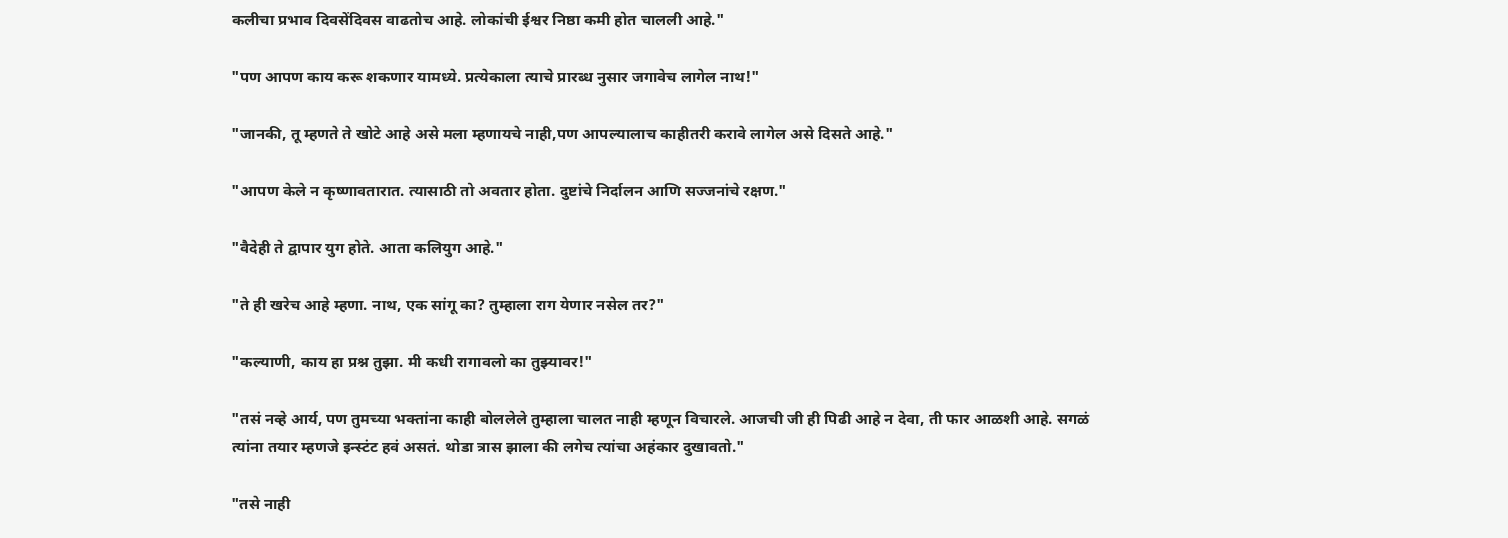कलीचा प्रभाव दिवसेंदिवस वाढतोच आहे. लोकांची ईश्वर निष्ठा कमी होत चालली आहे."

"पण आपण काय करू शकणार यामध्ये. प्रत्येकाला त्याचे प्रारब्ध नुसार जगावेच लागेल नाथ!"

"जानकी, तू म्हणते ते खोटे आहे असे मला म्हणायचे नाही,पण आपल्यालाच काहीतरी करावे लागेल असे दिसते आहे."

"आपण केले न कृष्णावतारात. त्यासाठी तो अवतार होता. दुष्टांचे निर्दालन आणि सज्जनांचे रक्षण."

"वैदेही ते द्वापार युग होते. आता कलियुग आहे."

"ते ही खरेच आहे म्हणा. नाथ, एक सांगू का? तुम्हाला राग येणार नसेल तर?"

"कल्याणी, काय हा प्रश्न तुझा. मी कधी रागावलो का तुझ्यावर!"

"तसं नव्हे आर्य, पण तुमच्या भक्तांना काही बोललेले तुम्हाला चालत नाही म्हणून विचारले. आजची जी ही पिढी आहे न देवा, ती फार आळशी आहे. सगळं त्यांना तयार म्हणजे इन्स्टंट हवं असतं. थोडा त्रास झाला की लगेच त्यांचा अहंकार दुखावतो."

"तसे नाही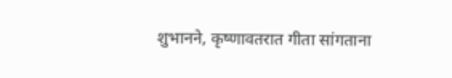शुभानने, कृष्णावतरात गीता सांगताना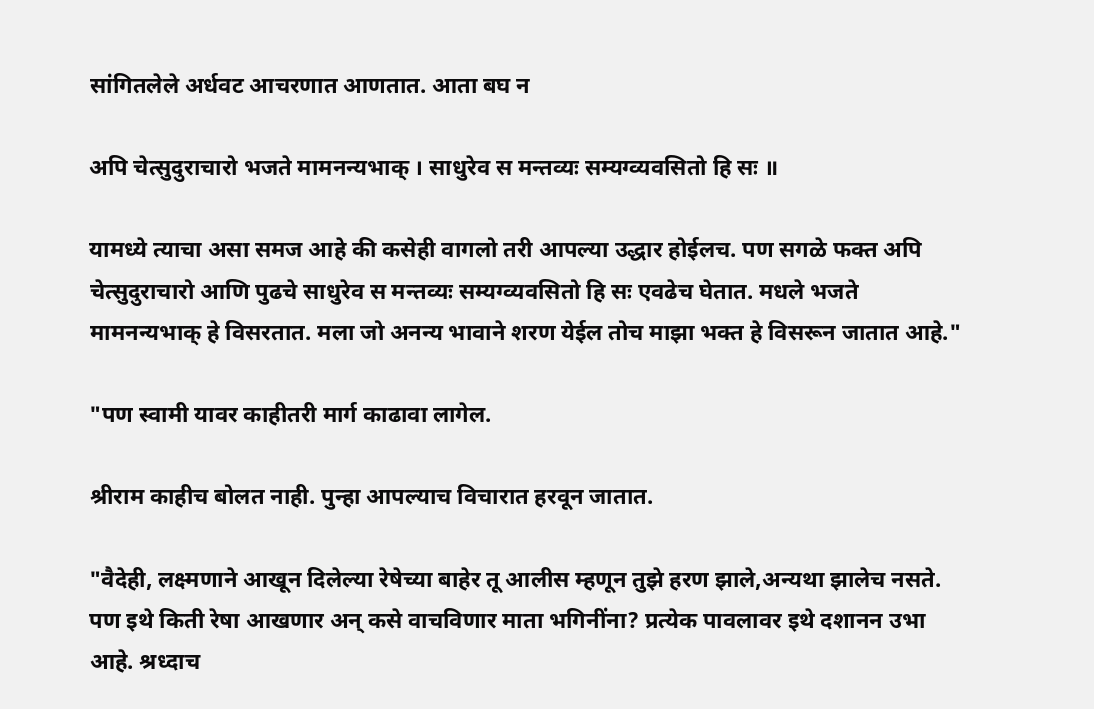सांगितलेले अर्धवट आचरणात आणतात. आता बघ न

अपि चेत्सुदुराचारो भजते मामनन्यभाक्‌ । साधुरेव स मन्तव्यः सम्यग्व्यवसितो हि सः ॥

यामध्ये त्याचा असा समज आहे की कसेही वागलो तरी आपल्या उद्धार होईलच. पण सगळे फक्त अपि चेत्सुदुराचारो आणि पुढचे साधुरेव स मन्तव्यः सम्यग्व्यवसितो हि सः एवढेच घेतात. मधले भजते मामनन्यभाक्‌ हे विसरतात. मला जो अनन्य भावाने शरण येईल तोच माझा भक्त हे विसरून जातात आहे."

"पण स्वामी यावर काहीतरी मार्ग काढावा लागेल.

श्रीराम काहीच बोलत नाही. पुन्हा आपल्याच विचारात हरवून जातात.

"वैदेही, लक्ष्मणाने आखून दिलेल्या रेषेच्या बाहेर तू आलीस म्हणून तुझे हरण झाले,अन्यथा झालेच नसते. पण इथे किती रेषा आखणार अन् कसे वाचविणार माता भगिनींना? प्रत्येक पावलावर इथे दशानन उभा आहे. श्रध्दाच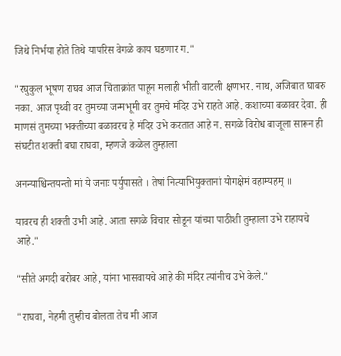जिथे निर्भया होते तिथे यापरिस वेगळे काय घडणार ग."

"रघुकुल भूषण राघव आज चिंताक्रांत पाहून मलाही भीती वाटली क्षणभर. नाथ, अजिबात घाबरु नका. आज पृथ्वी वर तुमच्या जन्मभूमी वर तुमचे मंदिर उभे राहते आहे. कशाच्या बळावर देवा. ही माणसं तुमच्या भक्तीच्या बळावरच हे मंदिर उभे करतात आहे न. सगळे विरोध बाजूला सारून ही संघटीत शक्ती बघा राघवा, म्हणजे कळेल तुम्हाला

अनन्याश्चिन्तयन्तो मां ये जनाः पर्युपासते । तेषां नित्याभियुक्तानां योगक्षेमं वहाम्यहम्‌ ॥

यावरच ही शक्ती उभी आहे. आता सगळे विचार सोडून यांच्या पाठीशी तुम्हाला उभे राहायचे आहे."

"सीते अगदी बरोबर आहे, यांना भासवायचे आहे की मंदिर त्यांनीच उभे केले."

"राघवा, नेहमी तुम्हीच बोलता तेच मी आज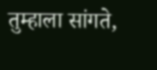तुम्हाला सांगते,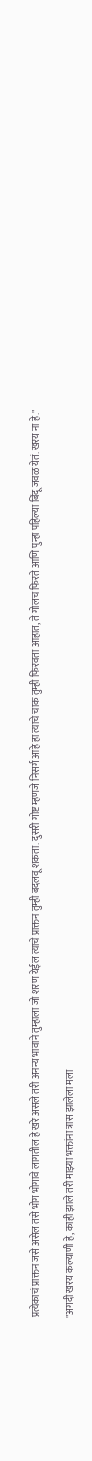प्रत्येकाचं प्राक्तन जसे असेल तसे भोग भोगावे लागतील हे खरे असले तरी अनन्य भावाने तुम्हाला जो शरण येईल त्याचे प्राक्तन तुम्ही बदलवू शकता. दुसरी गोष्ट म्हणजे निसर्ग आहे हा त्याचे चाक तुम्ही फिरवता आहात, ते गोलच फिरते आणि पुन्हा पहिल्या बिंदू जवळ येतं. खरय ना हे."

"अगदी खरय कल्याणी हे, काही झाले तरी माझ्या भक्तांना त्रास झालेला मला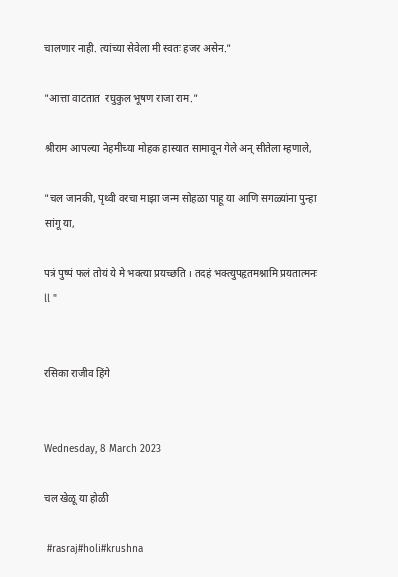चालणार नाही. त्यांच्या सेवेला मी स्वतः हजर असेन."

"आत्ता वाटतात  रघुकुल भूषण राजा राम."

श्रीराम आपल्या नेहमीच्या मोहक हास्यात सामावून गेले अन् सीतेला म्हणाले,

"चल जानकी, पृथ्वी वरचा माझा जन्म सोहळा पाहू या आणि सगळ्यांना पुन्हा सांगू या,

पत्रं पुष्पं फलं तोयं ये मे भक्त्या प्रयच्छति । तदहं भक्त्युपहृतमश्नामि प्रयतात्मनः ll "


रसिका राजीव हिंगे


Wednesday, 8 March 2023

चल खेळू या होळी

 #rasraj#holi#krushna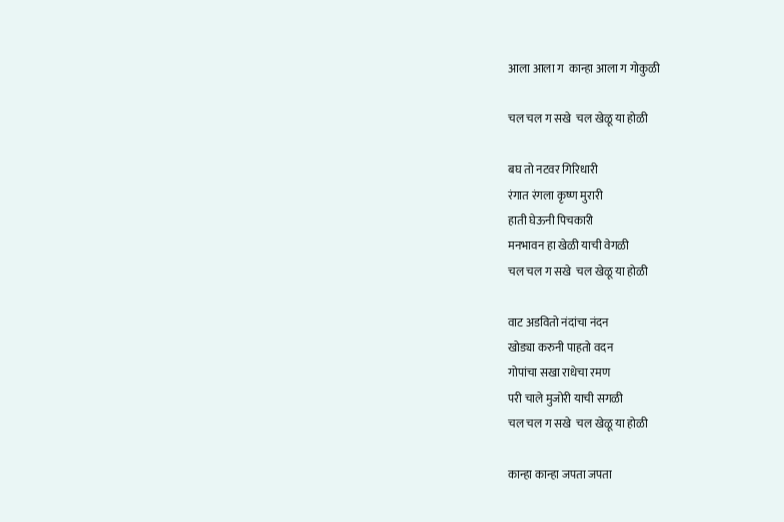आला आला ग  कान्हा आला ग गोकुळी

चल चल ग सखे  चल खेळू या होळी

बघ तो नटवर गिरिधारी
रंगात रंगला कृष्ण मुरारी
हाती घेऊनी पिचकारी
मनभावन हा खेळी याची वेगळी
चल चल ग सखे  चल खेळू या होळी

वाट अडवितो नंदांचा नंदन
खोड्या करुनी पाहतो वदन
गोपांचा सखा राधेचा रमण
परी चाले मुजोरी याची सगळी
चल चल ग सखे  चल खेळू या होळी

कान्हा कान्हा जपता जपता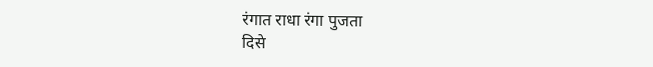रंगात राधा रंगा पुजता
दिसे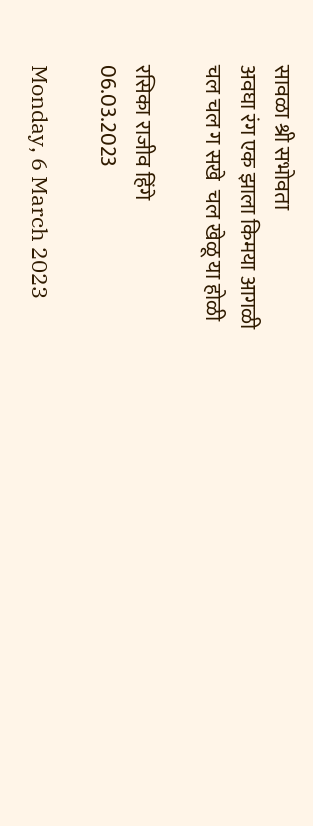सावळा श्री सभोवता
अवघा रंग एक झाला किमया आगळी
चल चल ग सखे  चल खेळू या होळी

रसिका राजीव हिंगे
06.03.2023

Monday, 6 March 2023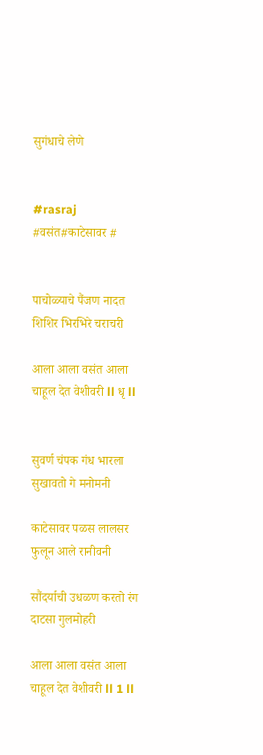सुगंधाचे लेणे


#rasraj #वसंत#काटेसावर #


पाचोळ्याचे पैंजण नादत शिशिर भिरभिरे चराचरी

आला आला वसंत आला चाहूल देत वेशीवरी ll धृ ll


सुवर्ण चंपक गंध भारला सुखावतो गे मनोमनी

काटेसावर पळस लालसर फुलून आले रानीवनी

सौंदर्याची उधळण करतो रंग दाटसा गुलमोहरी

आला आला वसंत आला चाहूल देत वेशीवरी ll 1 ll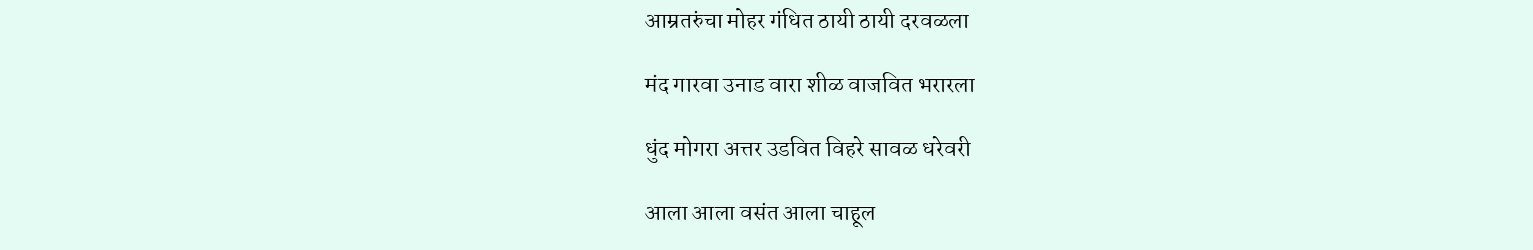आम्रतरुंचा मोहर गंधित ठायी ठायी दरवळला

मंद गारवा उनाड वारा शीळ वाजवित भरारला

धुंद मोगरा अत्तर उडवित विहरे सावळ धरेवरी

आला आला वसंत आला चाहूल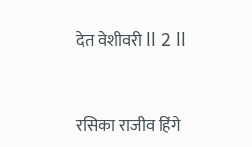देत वेशीवरी ll 2 ll


रसिका राजीव हिंगे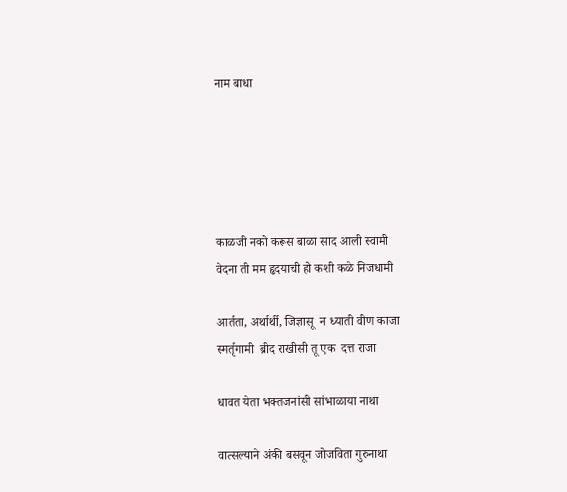नाम बाधा





काळजी नको करूस बाळा साद आली स्वामी
वेदना ती मम हृदयाची हो कशी कळे निजधामी

आर्तता, अर्थार्थी, जिज्ञासू  न ध्याती वीण काजा
स्मर्तृगामी  ब्रीद राखीसी तू एक  दत्त राजा

धावत येता भक्तजनांसी सांभाळाया नाथा

वात्सल्याने अंकी बसवून जोजविता गुरुनाथा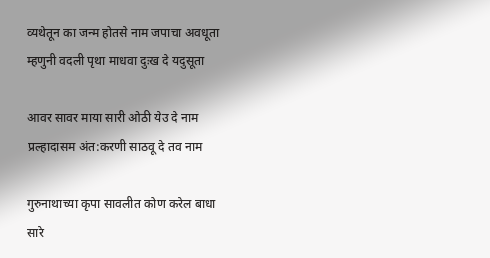व्यथेतून का जन्म होतसे नाम जपाचा अवधूता
म्हणुनी वदली पृथा माधवा दुःख दे यदुसूता

आवर सावर माया सारी ओठी येउ दे नाम
प्रल्हादासम अंत:करणी साठवू दे तव नाम

गुरुनाथाच्या कृपा सावलीत कोण करेल बाधा
सारे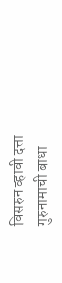विसरुन व्हावी दत्ता  गुरुनामाची बाधा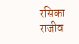रसिका राजीव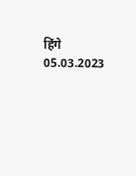हिंगे
05.03.2023